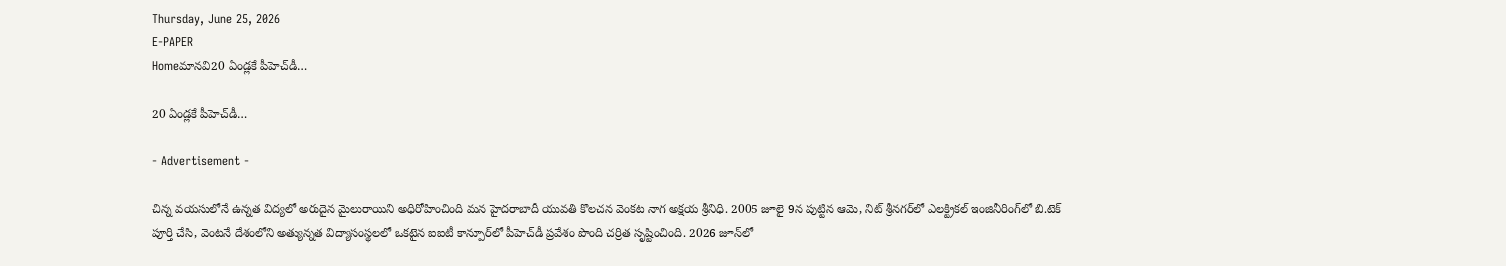Thursday, June 25, 2026
E-PAPER
Homeమానవి20 ఏండ్లకే పీహెచ్‌డీ…

20 ఏండ్లకే పీహెచ్‌డీ…

- Advertisement -

చిన్న వయసులోనే ఉన్నత విద్యలో అరుదైన మైలురాయిని అధిరోహించింది మన హైదరాబాదీ యువతి కొలచన వెంకట నాగ అక్షయ శ్రీనిధి. 2005 జూలై 9న పుట్టిన ఆమె, నిట్ శ్రీనగర్‌లో ఎలక్ట్రికల్ ఇంజినీరింగ్‌లో బి.టెక్ పూర్తి చేసి, వెంటనే దేశంలోని అత్యున్నత విద్యాసంస్థలలో ఒకటైన ఐఐటీ కాన్పూర్‌లో పీహెచ్‌డీ ప్రవేశం పొంది చర్రిత సృష్టించింది. 2026 జూన్‌లో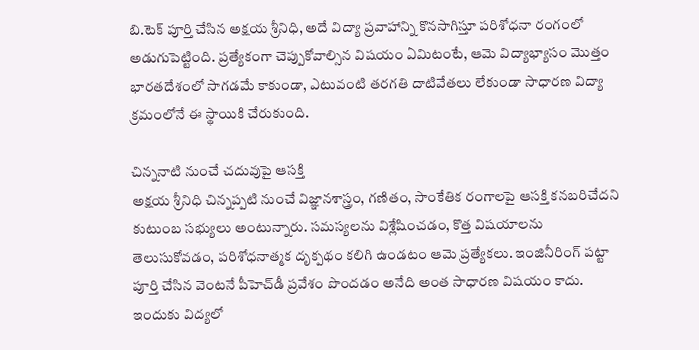బి.టెక్ పూర్తి చేసిన అక్షయ శ్రీనిధి, అదే విద్యా ప్రవాహాన్ని కొనసాగిస్తూ పరిశోధనా రంగంలో అడుగుపెట్టింది. ప్రత్యేకంగా చెప్పుకోవాల్సిన విషయం ఏమిటంటే, ఆమె విద్యాభ్యాసం మొత్తం భారతదేశంలో సాగడమే కాకుండా, ఎటువంటి తరగతి దాటివేతలు లేకుండా సాధారణ విద్యా క్రమంలోనే ఈ స్థాయికి చేరుకుంది.

చిన్ననాటి నుంచే చదువుపై ఆసక్తి
అక్షయ శ్రీనిధి చిన్నప్పటి నుంచే విజ్ఞానశాస్త్రం, గణితం, సాంకేతిక రంగాలపై ఆసక్తి కనబరిచేదని కుటుంబ సభ్యులు అంటున్నారు. సమస్యలను విశ్లేషించడం, కొత్త విషయాలను తెలుసుకోవడం, పరిశోధనాత్మక దృక్పథం కలిగి ఉండటం ఆమె ప్రత్యేకలు. ఇంజినీరింగ్ పట్టా పూర్తి చేసిన వెంటనే పీహెచ్‌డీ ప్రవేశం పొందడం అనేది అంత సాధారణ విషయం కాదు. ఇందుకు విద్యలో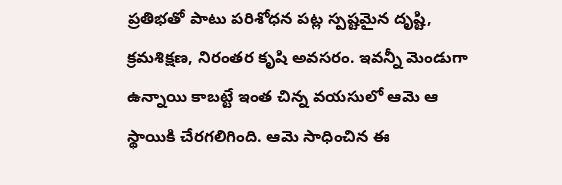ప్రతిభతో పాటు పరిశోధన పట్ల స్పష్టమైన దృష్టి, క్రమశిక్షణ, నిరంతర కృషి అవసరం. ఇవన్నీ మెండుగా ఉన్నాయి కాబట్టే ఇంత చిన్న వయసులో ఆమె ఆ స్థాయికి చేరగలిగింది. ఆమె సాధించిన ఈ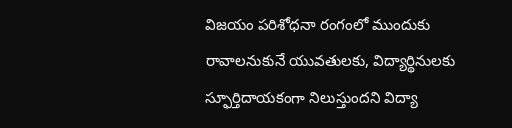విజయం పరిశోధనా రంగంలో ముందుకు రావాలనుకునే యువతులకు, విద్యార్థినులకు స్ఫూర్తిదాయకంగా నిలుస్తుందని విద్యా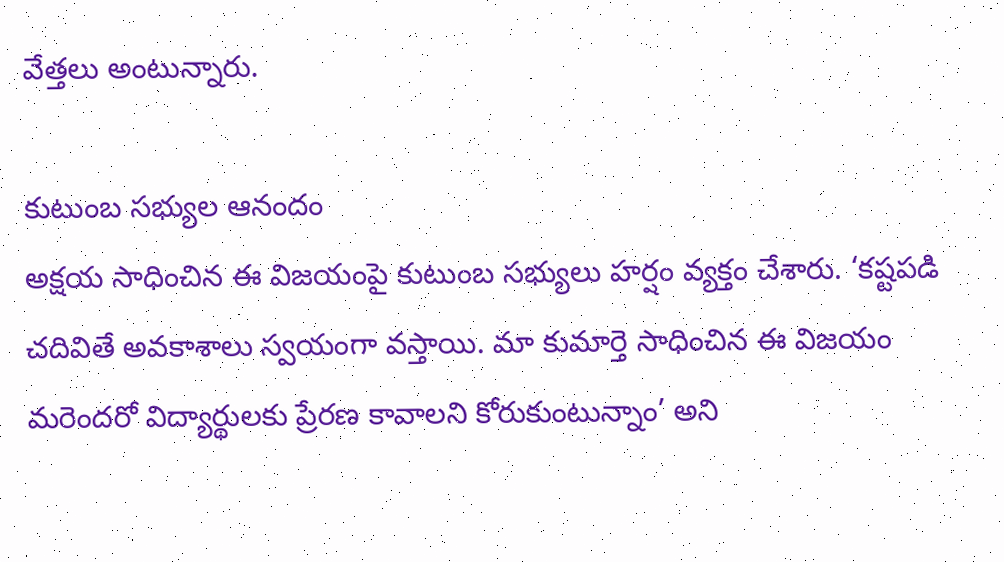వేత్తలు అంటున్నారు.

కుటుంబ సభ్యుల ఆనందం
అక్షయ సాధించిన ఈ విజయంపై కుటుంబ సభ్యులు హర్షం వ్యక్తం చేశారు. ‘కష్టపడి చదివితే అవకాశాలు స్వయంగా వస్తాయి. మా కుమార్తె సాధించిన ఈ విజయం మరెందరో విద్యార్థులకు ప్రేరణ కావాలని కోరుకుంటున్నాం’ అని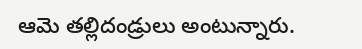ఆమె తల్లిదండ్రులు అంటున్నారు.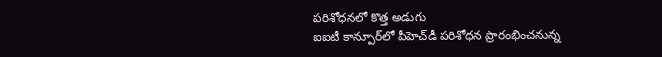పరిశోధనలో కొత్త అడుగు
ఐఐటీ కాన్పూర్‌లో పీహెచ్‌డీ పరిశోధన ప్రారంభించనున్న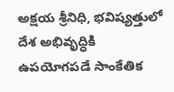అక్షయ శ్రీనిధి, భవిష్యత్తులో దేశ అభివృద్ధికి ఉపయోగపడే సాంకేతిక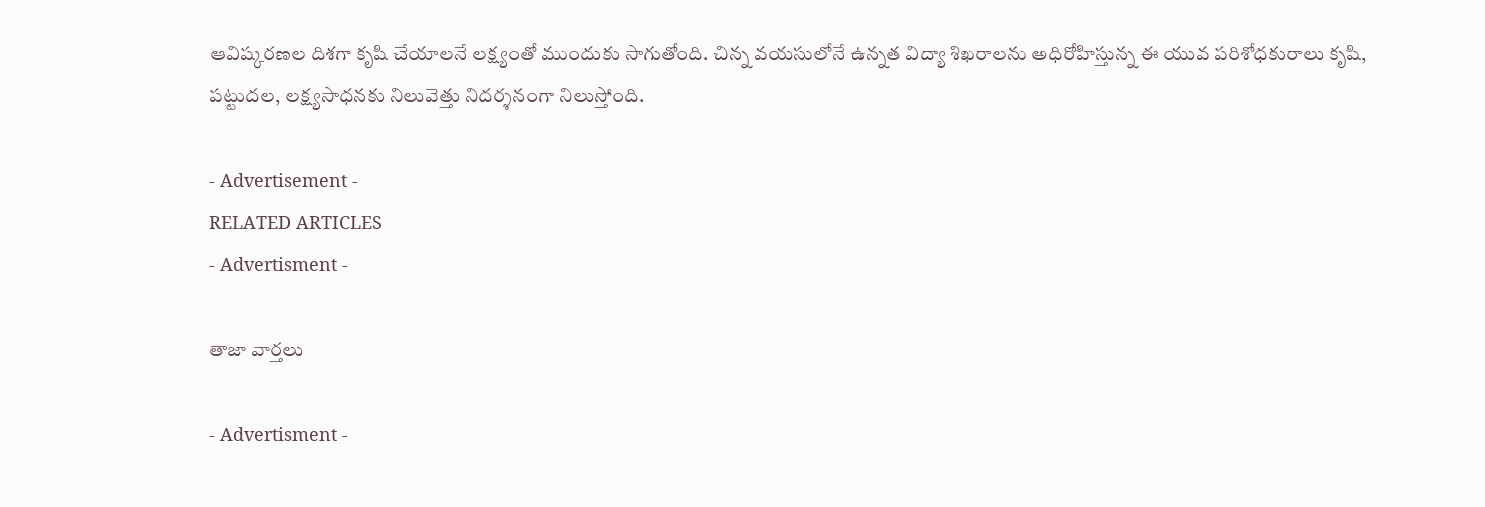ఆవిష్కరణల దిశగా కృషి చేయాలనే లక్ష్యంతో ముందుకు సాగుతోంది. చిన్న వయసులోనే ఉన్నత విద్యా శిఖరాలను అధిరోహిస్తున్న ఈ యువ పరిశోధకురాలు కృషి, పట్టుదల, లక్ష్యసాధనకు నిలువెత్తు నిదర్శనంగా నిలుస్తోంది.

- Advertisement -
RELATED ARTICLES
- Advertisment -

తాజా వార్తలు

- Advertisment -